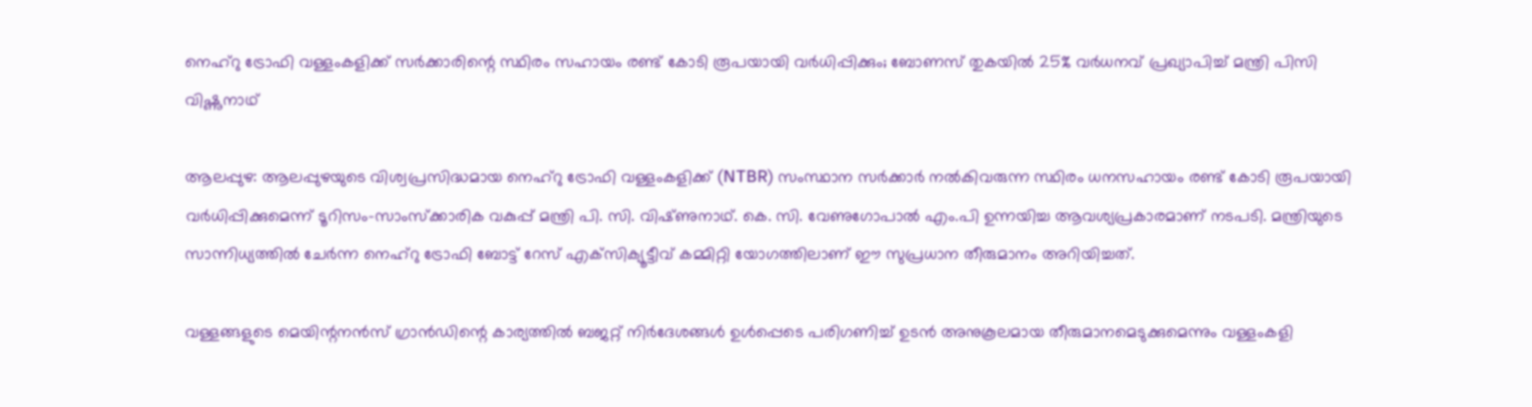നെഹ്‌റു ട്രോഫി വള്ളംകളിക്ക് സര്‍ക്കാരിന്റെ സ്ഥിരം സഹായം രണ്ട് കോടി രൂപയായി വര്‍ധിപ്പിക്കും; ബോണസ് തുകയില്‍ 25% വര്‍ധനവ് പ്രഖ്യാപിച്ച് മന്ത്രി പിസി വിഷ്ണുനാഥ്‌

ആലപ്പുഴ: ആലപ്പുഴയുടെ വിശ്വപ്രസിദ്ധമായ നെഹ്റു ട്രോഫി വള്ളംകളിക്ക് (NTBR) സംസ്ഥാന സർക്കാർ നൽകിവരുന്ന സ്ഥിരം ധനസഹായം രണ്ട് കോടി രൂപയായി വർധിപ്പിക്കുമെന്ന് ടൂറിസം-സാംസ്‌ക്കാരിക വകുപ്പ് മന്ത്രി പി. സി. വിഷ്‌ണുനാഥ്. കെ. സി. വേണുഗോപാൽ എം.പി ഉന്നയിച്ച ആവശ്യപ്രകാരമാണ് നടപടി. മന്ത്രിയുടെ സാന്നിധ്യത്തിൽ ചേർന്ന നെഹ്റു ട്രോഫി ബോട്ട് റേസ് എക്‌സിക്യൂട്ടീവ് കമ്മിറ്റി യോഗത്തിലാണ് ഈ സുപ്രധാന തീരുമാനം അറിയിച്ചത്.

വള്ളങ്ങളുടെ മെയിന്റനൻസ് ഗ്രാൻഡിന്റെ കാര്യത്തിൽ ബജറ്റ് നിർദേശങ്ങൾ ഉൾപ്പെടെ പരിഗണിച്ച് ഉടൻ അനുകൂലമായ തീരുമാനമെടുക്കുമെന്നും വള്ളംകളി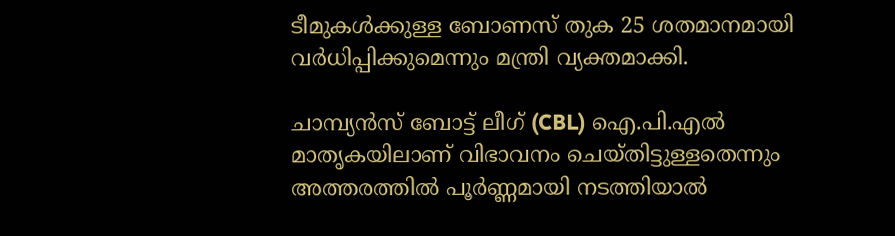ടീമുകൾക്കുള്ള ബോണസ് തുക 25 ശതമാനമായി വർധിപ്പിക്കുമെന്നും മന്ത്രി വ്യക്തമാക്കി.

ചാമ്പ്യൻസ് ബോട്ട് ലീഗ് (CBL) ഐ.പി.എൽ മാതൃകയിലാണ് വിഭാവനം ചെയ്‌തിട്ടുള്ളതെന്നും അത്തരത്തിൽ പൂർണ്ണമായി നടത്തിയാൽ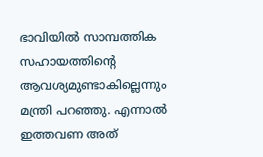ഭാവിയിൽ സാമ്പത്തിക സഹായത്തിന്റെ ആവശ്യമുണ്ടാകില്ലെന്നും മന്ത്രി പറഞ്ഞു. എന്നാൽ ഇത്തവണ അത്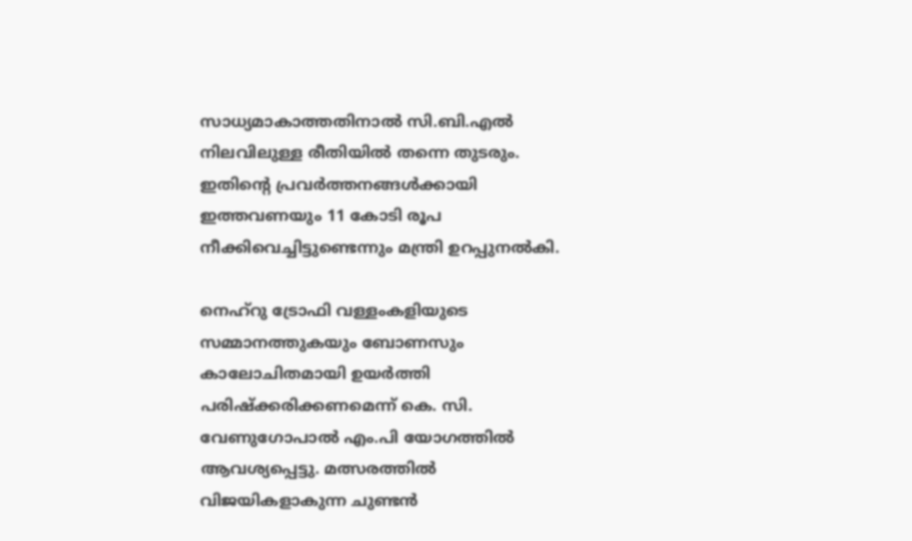സാധ്യമാകാത്തതിനാൽ സി.ബി.എൽ നിലവിലുള്ള രീതിയിൽ തന്നെ തുടരും. ഇതിന്റെ പ്രവർത്തനങ്ങൾക്കായി ഇത്തവണയും 11 കോടി രൂപ നീക്കിവെച്ചിട്ടുണ്ടെന്നും മന്ത്രി ഉറപ്പുനൽകി.

നെഹ്റു ട്രോഫി വള്ളംകളിയുടെ സമ്മാനത്തുകയും ബോണസും കാലോചിതമായി ഉയർത്തി പരിഷ്‌ക്കരിക്കണമെന്ന് കെ. സി. വേണുഗോപാൽ എം.പി യോഗത്തിൽ ആവശ്യപ്പെട്ടു. മത്സരത്തിൽ വിജയികളാകുന്ന ചുണ്ടൻ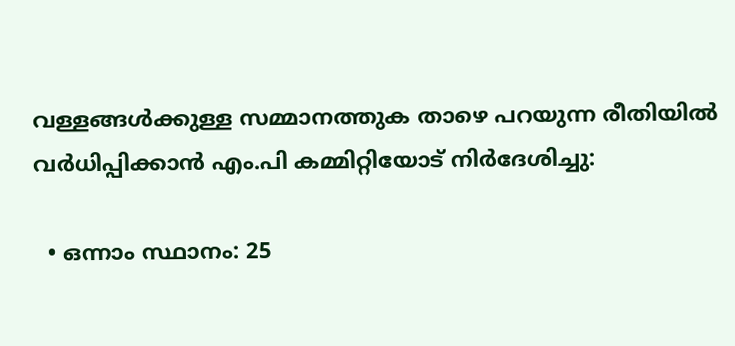വള്ളങ്ങൾക്കുള്ള സമ്മാനത്തുക താഴെ പറയുന്ന രീതിയിൽ വർധിപ്പിക്കാൻ എം.പി കമ്മിറ്റിയോട് നിർദേശിച്ചു:

  • ഒന്നാം സ്ഥാനം: 25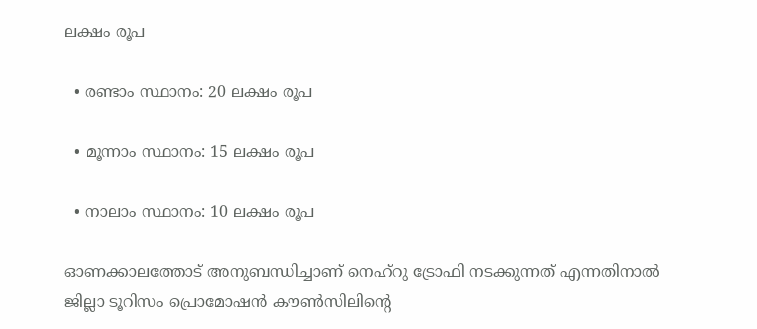ലക്ഷം രൂപ

  • രണ്ടാം സ്ഥാനം: 20 ലക്ഷം രൂപ

  • മൂന്നാം സ്ഥാനം: 15 ലക്ഷം രൂപ

  • നാലാം സ്ഥാനം: 10 ലക്ഷം രൂപ

ഓണക്കാലത്തോട് അനുബന്ധിച്ചാണ് നെഹ്റു ട്രോഫി നടക്കുന്നത് എന്നതിനാൽ ജില്ലാ ടൂറിസം പ്രൊമോഷൻ കൗൺസിലിന്റെ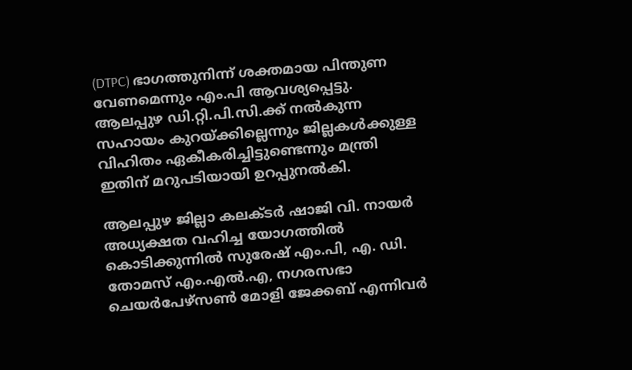(DTPC) ഭാഗത്തുനിന്ന് ശക്തമായ പിന്തുണ വേണമെന്നും എം.പി ആവശ്യപ്പെട്ടു. ആലപ്പുഴ ഡി.റ്റി.പി.സി.ക്ക് നൽകുന്ന സഹായം കുറയ്ക്കില്ലെന്നും ജില്ലകൾക്കുള്ള വിഹിതം ഏകീകരിച്ചിട്ടുണ്ടെന്നും മന്ത്രി ഇതിന് മറുപടിയായി ഉറപ്പുനൽകി.

ആലപ്പുഴ ജില്ലാ കലക്‌ടർ ഷാജി വി. നായർ അധ്യക്ഷത വഹിച്ച യോഗത്തിൽ കൊടിക്കുന്നിൽ സുരേഷ് എം.പി, എ. ഡി. തോമസ് എം.എൽ.എ, നഗരസഭാ ചെയർപേഴ്‌സൺ മോളി ജേക്കബ് എന്നിവർ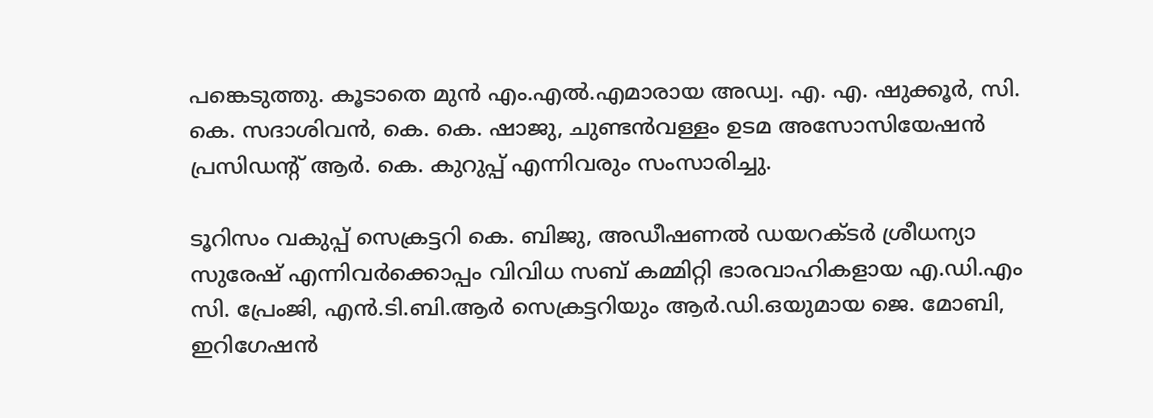പങ്കെടുത്തു. കൂടാതെ മുൻ എം.എൽ.എമാരായ അഡ്വ. എ. എ. ഷുക്കൂർ, സി. കെ. സദാശിവൻ, കെ. കെ. ഷാജു, ചുണ്ടൻവള്ളം ഉടമ അസോസിയേഷൻ പ്രസിഡന്റ് ആർ. കെ. കുറുപ്പ് എന്നിവരും സംസാരിച്ചു.

ടൂറിസം വകുപ്പ് സെക്രട്ടറി കെ. ബിജു, അഡീഷണൽ ഡയറക്‌ടർ ശ്രീധന്യാ സുരേഷ് എന്നിവർക്കൊപ്പം വിവിധ സബ് കമ്മിറ്റി ഭാരവാഹികളായ എ.ഡി.എം സി. പ്രേംജി, എൻ.ടി.ബി.ആർ സെക്രട്ടറിയും ആർ.ഡി.ഒയുമായ ജെ. മോബി, ഇറിഗേഷൻ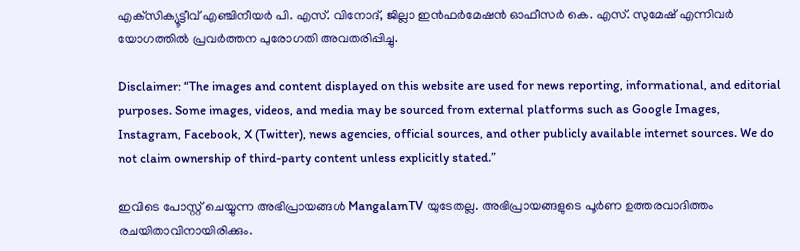എക്‌സിക്യൂട്ടീവ് എഞ്ചിനീയർ പി. എസ്. വിനോദ്, ജില്ലാ ഇൻഫർമേഷൻ ഓഫീസർ കെ. എസ്. സുമേഷ് എന്നിവർ യോഗത്തിൽ പ്രവർത്തന പുരോഗതി അവതരിപ്പിച്ചു.

Disclaimer: “The images and content displayed on this website are used for news reporting, informational, and editorial purposes. Some images, videos, and media may be sourced from external platforms such as Google Images, Instagram, Facebook, X (Twitter), news agencies, official sources, and other publicly available internet sources. We do not claim ownership of third-party content unless explicitly stated.”

ഇവിടെ പോസ്റ്റ് ചെയ്യുന്ന അഭിപ്രായങ്ങൾ MangalamTV യുടേതല്ല. അഭിപ്രായങ്ങളുടെ പൂർണ ഉത്തരവാദിത്തം രചയിതാവിനായിരിക്കും.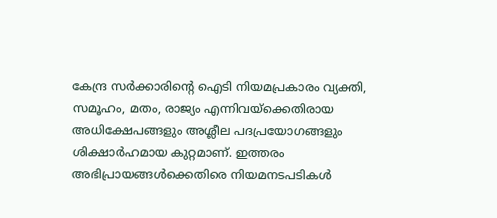കേന്ദ്ര സർക്കാരിന്റെ ഐടി നിയമപ്രകാരം വ്യക്തി, സമൂഹം, മതം, രാജ്യം എന്നിവയ്ക്കെതിരായ അധിക്ഷേപങ്ങളും അശ്ലീല പദപ്രയോഗങ്ങളും ശിക്ഷാർഹമായ കുറ്റമാണ്. ഇത്തരം അഭിപ്രായങ്ങൾക്കെതിരെ നിയമനടപടികൾ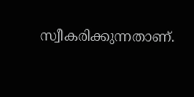സ്വീകരിക്കുന്നതാണ്.